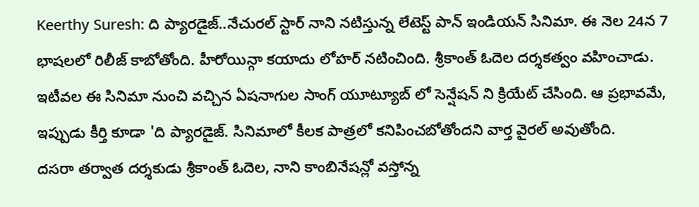Keerthy Suresh: ది ప్యారడైజ్..నేచురల్ స్టార్ నాని నటిస్తున్న లేటెస్ట్ పాన్ ఇండియన్ సినిమా. ఈ నెల 24న 7 భాషలలో రిలీజ్ కాబోతోంది. హీరోయిన్గా కయాదు లోహర్ నటించింది. శ్రీకాంత్ ఓదెల దర్శకత్వం వహించాడు. ఇటీవల ఈ సినిమా నుంచి వచ్చిన ఏషనాగుల సాంగ్ యూట్యూబ్ లో సెన్షేషన్ ని క్రియేట్ చేసింది. ఆ ప్రభావమే, ఇప్పుడు కీర్తి కూడా 'ది ప్యారడైజ్. సినిమాలో కీలక పాత్రలో కనిపించబోతోందని వార్త వైరల్ అవుతోంది.
దసరా తర్వాత దర్శకుడు శ్రీకాంత్ ఓదెల, నాని కాంబినేషన్లో వస్తోన్న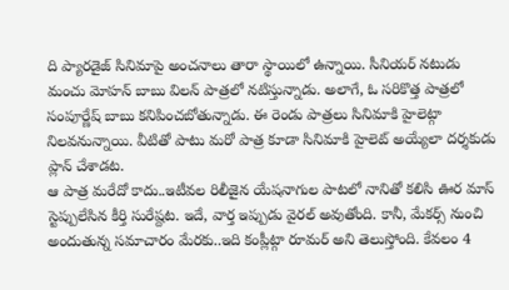ది ప్యారడైజ్ సినిమాపై అంచనాలు తారా స్థాయిలో ఉన్నాయి. సీనియర్ నటుడు మంచు మోహన్ బాబు విలన్ పాత్రలో నటిస్తున్నాడు. అలాగే, ఓ సరికొత్త పాత్రలో సంపూర్ణేష్ బాబు కనిపించబోతున్నాడు. ఈ రెండు పాత్రలు సినిమాకి హైలెట్గా నిలవనున్నాయి. వీటితో పాటు మరో పాత్ర కూడా సినిమాకి హైలెట్ అయ్యేలా దర్శకుడు ప్లాన్ చేశాడట.
ఆ పాత్ర మరేదో కాదు..ఇటీవల రిలీజైన యేషనాగుల పాటలో నానితో కలిసి ఊర మాస్ స్టెప్పులేసిన కీర్తి సురేష్దట. ఇదే, వార్త ఇప్పుడు వైరల్ అవుతోంది. కానీ, మేకర్స్ నుంచి అందుతున్న సమాచారం మేరకు..ఇది కంప్లీట్గా రూమర్ అని తెలుస్తోంది. కేవలం 4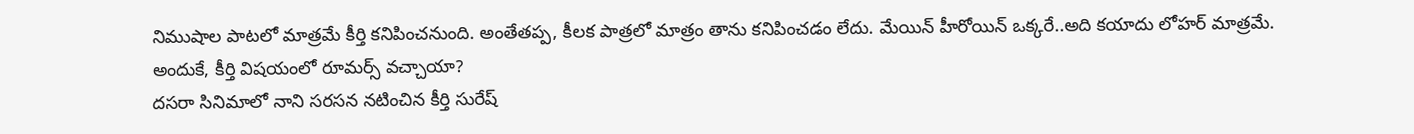నిముషాల పాటలో మాత్రమే కీర్తి కనిపించనుంది. అంతేతప్ప, కీలక పాత్రలో మాత్రం తాను కనిపించడం లేదు. మేయిన్ హీరోయిన్ ఒక్కరే..అది కయాదు లోహర్ మాత్రమే.
అందుకే, కీర్తి విషయంలో రూమర్స్ వచ్చాయా?
దసరా సినిమాలో నాని సరసన నటించిన కీర్తి సురేష్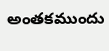అంతకముందు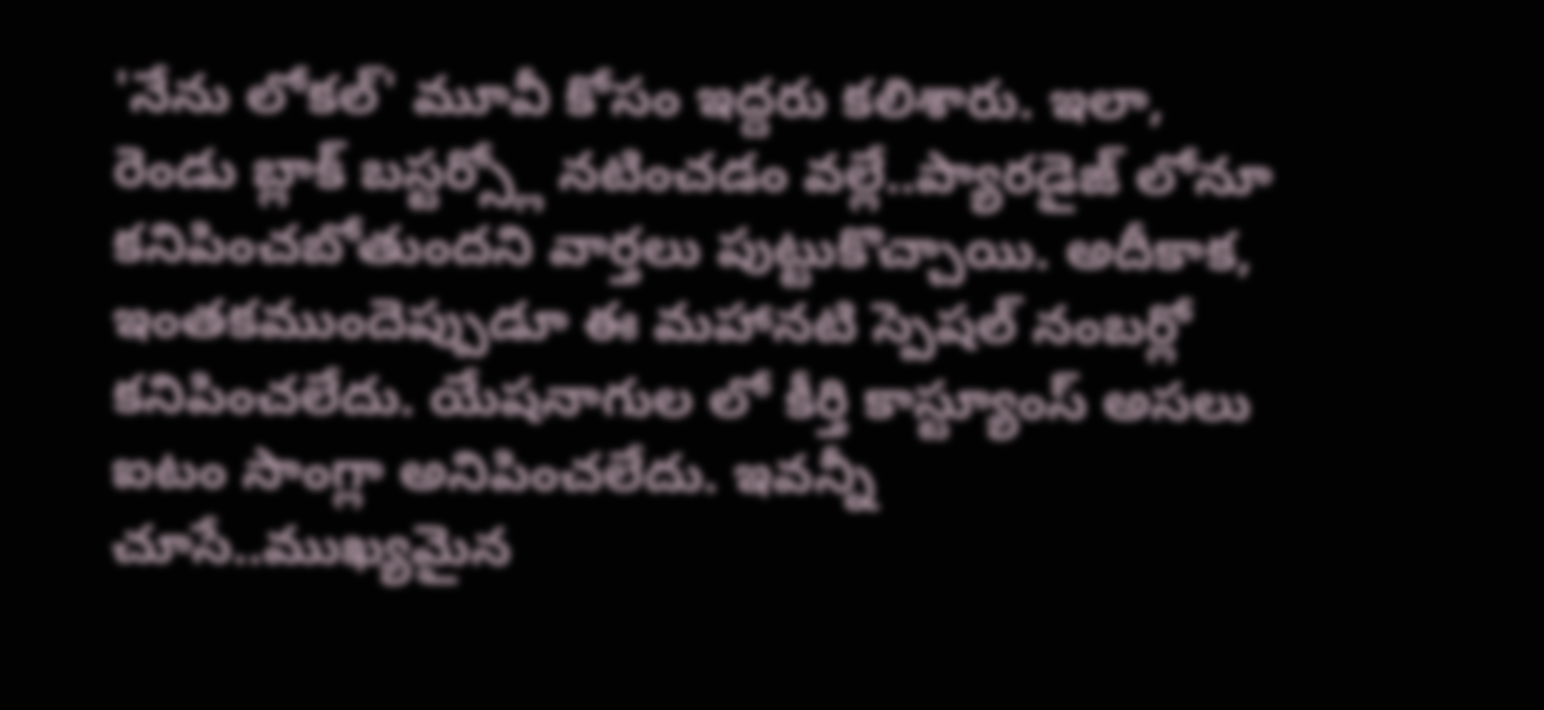'నేను లోకల్' మూవీ కోసం ఇద్దరు కలిశారు. ఇలా, రెండు బ్లాక్ బస్టర్స్లో నటించడం వల్లే..ప్యారడైజ్ లోనూ కనిపించబోతుందని వార్తలు పుట్టుకొచ్చాయి. అదీకాక, ఇంతకముందెప్పుడూ ఈ మహానటి స్పెషల్ నంబర్లో కనిపించలేదు. యేషనాగుల లో కీర్తి కాస్ట్యూంస్ అసలు ఐటం సాంగ్లా అనిపించలేదు. ఇవన్నీ చూసే..ముఖ్యమైన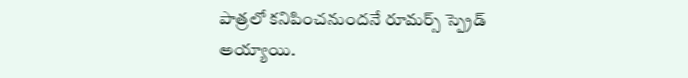పాత్రలో కనిపించనుందనే రూమర్స్ స్ప్రెడ్ అయ్యాయి.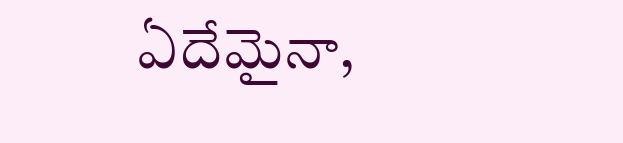ఏదేమైనా,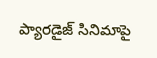ప్యారడైజ్ సినిమాపై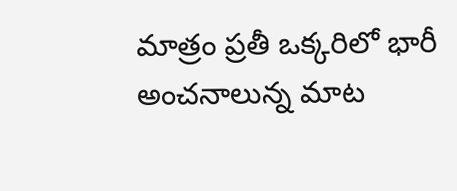మాత్రం ప్రతీ ఒక్కరిలో భారీ అంచనాలున్న మాట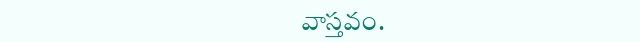వాస్తవం.